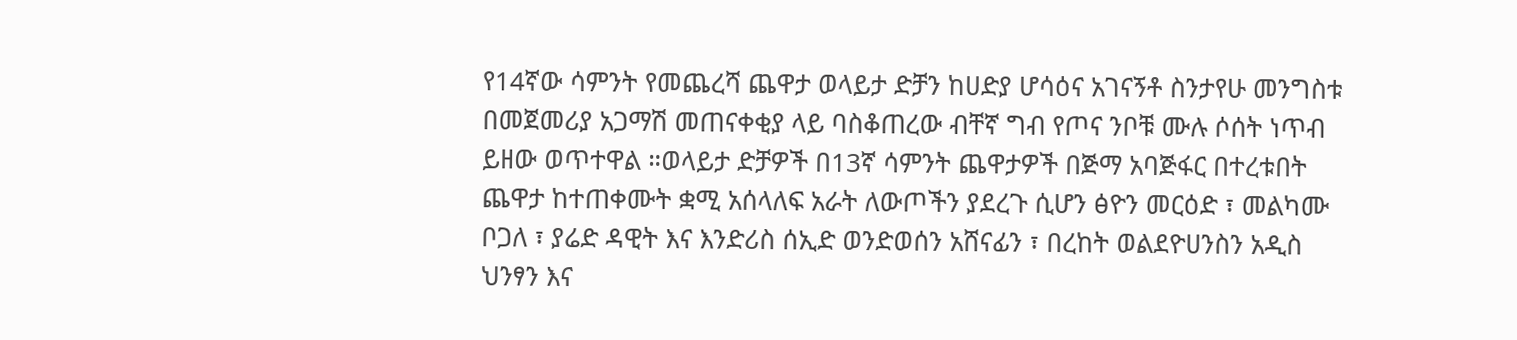የ14ኛው ሳምንት የመጨረሻ ጨዋታ ወላይታ ድቻን ከሀድያ ሆሳዕና አገናኝቶ ስንታየሁ መንግስቱ በመጀመሪያ አጋማሽ መጠናቀቂያ ላይ ባስቆጠረው ብቸኛ ግብ የጦና ንቦቹ ሙሉ ሶሰት ነጥብ ይዘው ወጥተዋል ።ወላይታ ድቻዎች በ13ኛ ሳምንት ጨዋታዎች በጅማ አባጅፋር በተረቱበት ጨዋታ ከተጠቀሙት ቋሚ አሰላለፍ አራት ለውጦችን ያደረጉ ሲሆን ፅዮን መርዕድ ፣ መልካሙ ቦጋለ ፣ ያሬድ ዳዊት እና እንድሪስ ሰኢድ ወንድወሰን አሸናፊን ፣ በረከት ወልደዮሀንስን አዲስ ህንፃን እና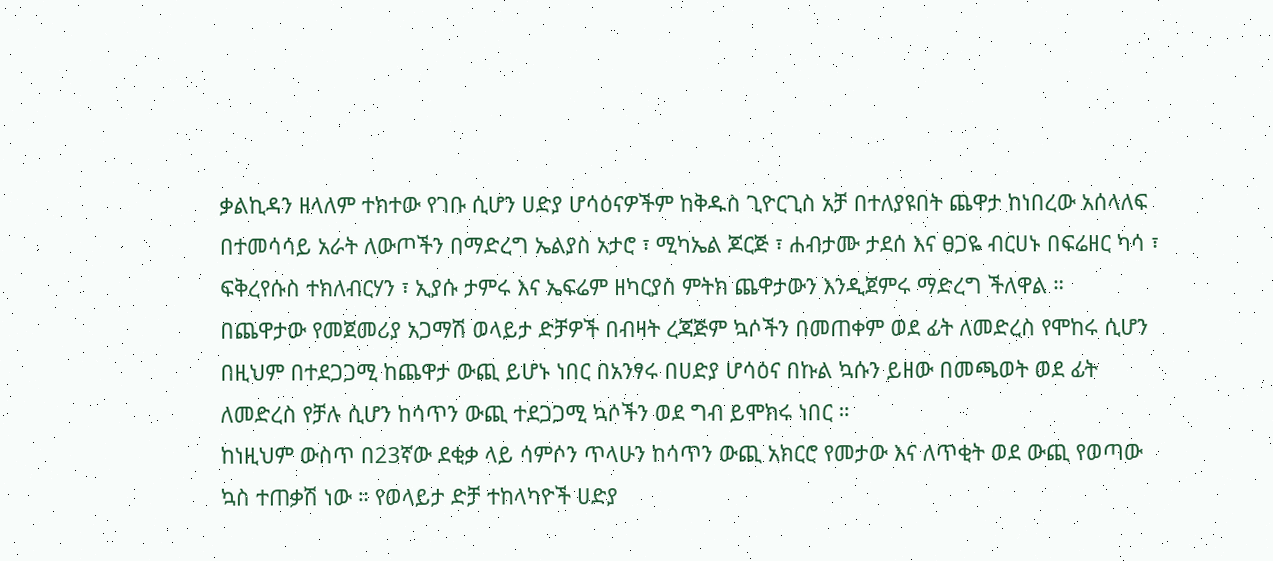ቃልኪዳን ዘላለም ተክተው የገቡ ሲሆን ሀድያ ሆሳዕናዎችም ከቅዱስ ጊዮርጊስ አቻ በተለያዩበት ጨዋታ ከነበረው አሰላለፍ በተመሳሳይ አራት ለውጦችን በማድረግ ኤልያስ አታሮ ፣ ሚካኤል ጆርጅ ፣ ሐብታሙ ታደሰ እና ፀጋዬ ብርሀኑ በፍሬዘር ካሳ ፣ ፍቅረየሱስ ተክለብርሃን ፣ ኢያሱ ታምሩ እና ኤፍሬም ዘካርያስ ምትክ ጨዋታውን እንዲጀምሩ ማድረግ ችለዋል ።
በጨዋታው የመጀመሪያ አጋማሽ ወላይታ ድቻዎች በብዛት ረጃጅም ኳሶችን በመጠቀም ወደ ፊት ለመድረስ የሞከሩ ሲሆን በዚህም በተደጋጋሚ ከጨዋታ ውጪ ይሆኑ ነበር በአንፃሩ በሀድያ ሆሳዕና በኩል ኳሱን ይዘው በመጫወት ወደ ፊት ለመድረስ የቻሉ ሲሆን ከሳጥን ውጪ ተደጋጋሚ ኳሶችን ወደ ግብ ይሞክሩ ነበር ።
ከነዚህም ውስጥ በ23ኛው ደቂቃ ላይ ሳምሶን ጥላሁን ከሳጥን ውጪ አክርሮ የመታው እና ለጥቂት ወደ ውጪ የወጣው ኳስ ተጠቃሽ ነው ። የወላይታ ድቻ ተከላካዮች ሀድያ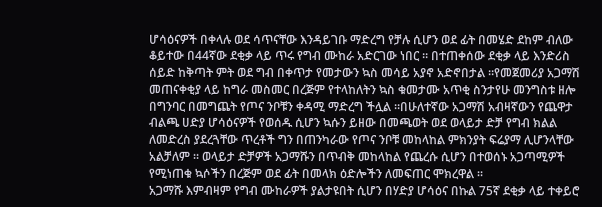ሆሳዕናዎች በቀላሉ ወደ ሳጥናቸው እንዳይገቡ ማድረግ የቻሉ ሲሆን ወደ ፊት በመሄድ ደከም ብለው ቆይተው በ44ኛው ደቂቃ ላይ ጥሩ የግብ ሙከራ አድርገው ነበር ። በተጠቀሰው ደቂቃ ላይ እንድሪስ ሰይድ ከቅጣት ምት ወደ ግብ በቀጥታ የመታውን ኳስ መሳይ አያኖ አድኖበታል ።የመጀመሪያ አጋማሽ መጠናቀቂያ ላይ ከግራ መስመር በረጅም የተላከለትን ኳስ ቁመታሙ አጥቂ ስንታየሁ መንግስቱ ዘሎ በግንባር በመግጨት የጦና ንቦቹን ቀዳሚ ማድረግ ችሏል ።በሁለተኛው አጋማሽ አብዛኛውን የጨዋታ ብልጫ ሀድያ ሆሳዕናዎች የወሰዱ ሲሆን ኳሱን ይዘው በመጫወት ወደ ወላይታ ድቻ የግብ ክልል ለመድረስ ያደረጓቸው ጥረቶች ግን በጠንካራው የጦና ንቦቹ መከላከል ምክንያት ፍሬያማ ሊሆንላቸው አልቻለም ። ወላይታ ድቻዎች አጋማሹን በጥብቅ መከላከል የጨረሱ ሲሆን በተወሰኑ አጋጣሚዎች የሚነጠቁ ኳሶችን በረጅም ወደ ፊት በመላክ ዕድሎችን ለመፍጠር ሞክረዋል ።
አጋማሹ እምብዛም የግብ ሙከራዎች ያልታዩበት ሲሆን በሃድያ ሆሳዕና በኩል 75ኛ ደቂቃ ላይ ተቀይሮ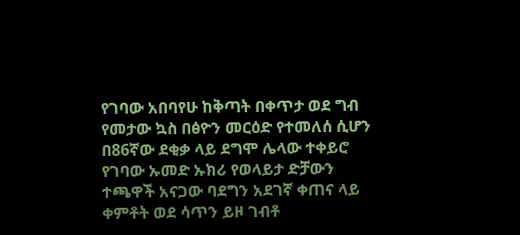የገባው አበባየሁ ከቅጣት በቀጥታ ወደ ግብ የመታው ኳስ በፅዮን መርዕድ የተመለሰ ሲሆን በ86ኛው ደቂቃ ላይ ደግሞ ሌላው ተቀይሮ የገባው ኡመድ ኡክሪ የወላይታ ድቻውን ተጫዋች አናጋው ባደግን አደገኛ ቀጠና ላይ ቀምቶት ወደ ሳጥን ይዞ ገብቶ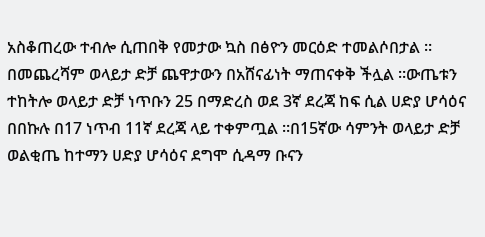አስቆጠረው ተብሎ ሲጠበቅ የመታው ኳስ በፅዮን መርዕድ ተመልሶበታል ።
በመጨረሻም ወላይታ ድቻ ጨዋታውን በአሸናፊነት ማጠናቀቅ ችሏል ።ውጤቱን ተከትሎ ወላይታ ድቻ ነጥቡን 25 በማድረስ ወደ 3ኛ ደረጃ ከፍ ሲል ሀድያ ሆሳዕና በበኩሉ በ17 ነጥብ 11ኛ ደረጃ ላይ ተቀምጧል ።በ15ኛው ሳምንት ወላይታ ድቻ ወልቂጤ ከተማን ሀድያ ሆሳዕና ደግሞ ሲዳማ ቡናን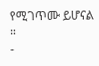የሚገጥሙ ይሆናል ።
-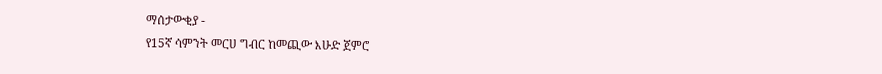ማሰታውቂያ -
የ15ኛ ሳምንት መርሀ ግብር ከመጪው እሁድ ጀምሮ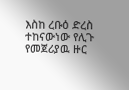እስከ ረቡዕ ድረስ ተከናውነው የሊጉ የመጀሪያዉ ዙር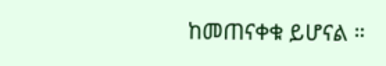ከመጠናቀቁ ይሆናል ።